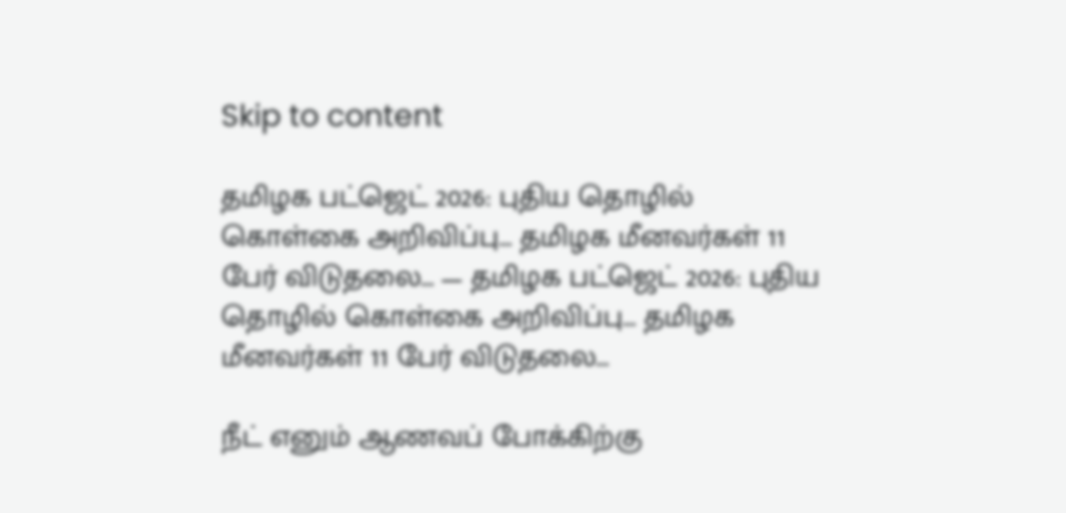Skip to content

தமிழக பட்ஜெட் 2026: புதிய தொழில் கொள்கை அறிவிப்பு… தமிழக மீனவர்கள் 11 பேர் விடுதலை… — தமிழக பட்ஜெட் 2026: புதிய தொழில் கொள்கை அறிவிப்பு… தமிழக மீனவர்கள் 11 பேர் விடுதலை…

நீட் எனும் ஆணவப் போக்கிற்கு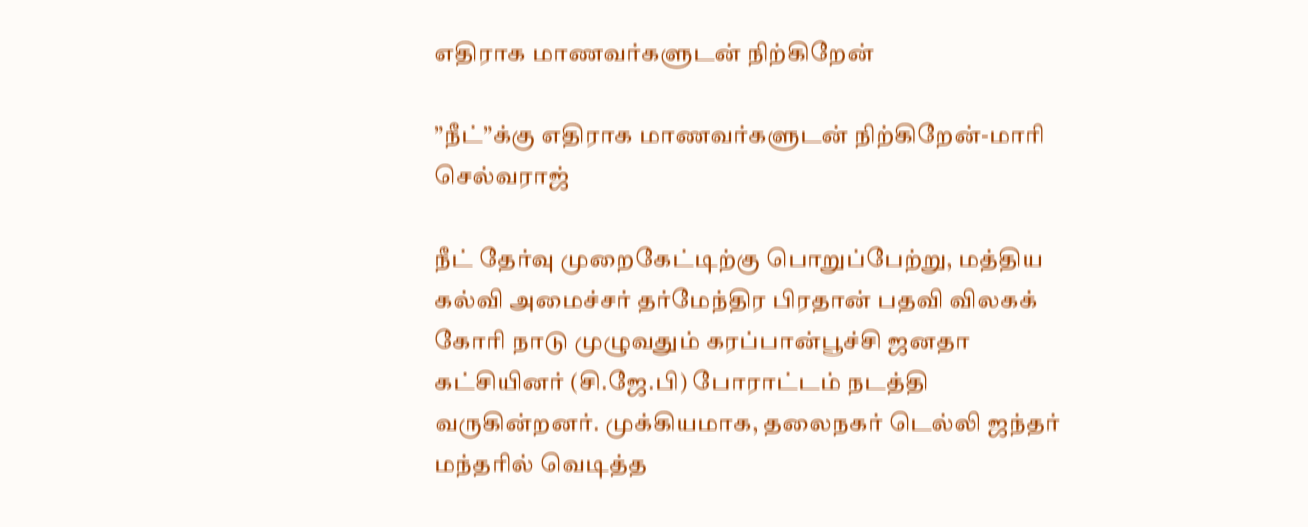எதிராக மாணவர்களுடன் நிற்கிறேன்

”நீட்”க்கு எதிராக மாணவர்களுடன் நிற்கிறேன்-மாரி செல்வராஜ்

நீட் தேர்வு முறைகேட்டிற்கு பொறுப்பேற்று, மத்திய கல்வி அமைச்சர் தர்மேந்திர பிரதான் பதவி விலகக் கோரி நாடு முழுவதும் கரப்பான்பூச்சி ஜனதா கட்சியினர் (சி.ஜே.பி) போராட்டம் நடத்தி வருகின்றனர். முக்கியமாக, தலைநகர் டெல்லி ஜந்தர் மந்தரில் வெடித்த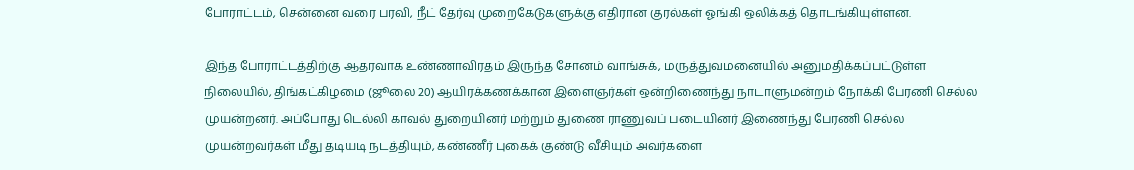போராட்டம், சென்னை வரை பரவி, நீட் தேர்வு முறைகேடுகளுக்கு எதிரான குரல்கள் ஓங்கி ஒலிக்கத் தொடங்கியுள்ளன.

இந்த போராட்டத்திற்கு ஆதரவாக உண்ணாவிரதம் இருந்த சோனம் வாங்சுக், மருத்துவமனையில் அனுமதிக்கப்பட்டுள்ள நிலையில், திங்கட்கிழமை (ஜூலை 20) ஆயிரக்கணக்கான இளைஞர்கள் ஒன்றிணைந்து நாடாளுமன்றம் நோக்கி பேரணி செல்ல முயன்றனர். அப்போது டெல்லி காவல் துறையினர் மற்றும் துணை ராணுவப் படையினர் இணைந்து பேரணி செல்ல முயன்றவர்கள் மீது தடியடி நடத்தியும், கண்ணீர் புகைக் குண்டு வீசியும் அவர்களை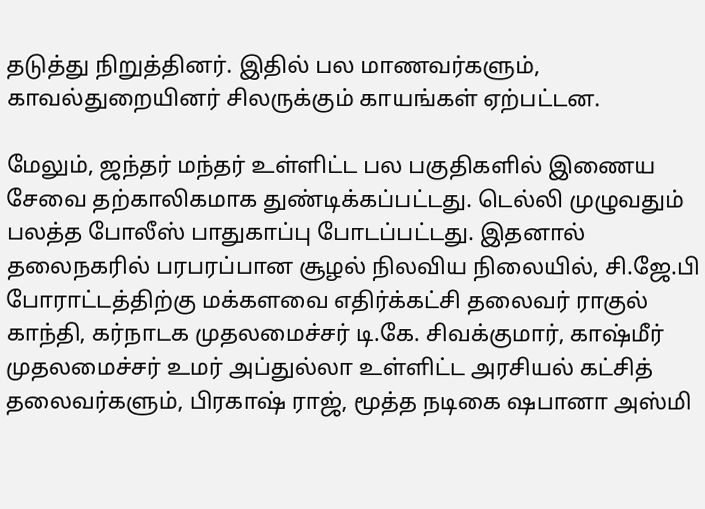தடுத்து நிறுத்தினர். இதில் பல மாணவர்களும், காவல்துறையினர் சிலருக்கும் காயங்கள் ஏற்பட்டன.

மேலும், ஜந்தர் மந்தர் உள்ளிட்ட பல பகுதிகளில் இணைய சேவை தற்காலிகமாக துண்டிக்கப்பட்டது. டெல்லி முழுவதும் பலத்த போலீஸ் பாதுகாப்பு போடப்பட்டது. இதனால் தலைநகரில் பரபரப்பான சூழல் நிலவிய நிலையில், சி.ஜே.பி போராட்டத்திற்கு மக்களவை எதிர்க்கட்சி தலைவர் ராகுல் காந்தி, கர்நாடக முதலமைச்சர் டி.கே. சிவக்குமார், காஷ்மீர் முதலமைச்சர் உமர் அப்துல்லா உள்ளிட்ட அரசியல் கட்சித் தலைவர்களும், பிரகாஷ் ராஜ், மூத்த நடிகை ஷபானா அஸ்மி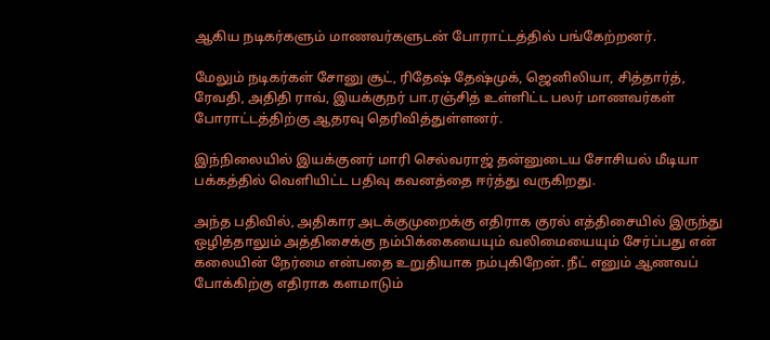ஆகிய நடிகர்களும் மாணவர்களுடன் போராட்டத்தில் பங்கேற்றனர்.

மேலும் நடிகர்கள் சோனு சூட், ரிதேஷ் தேஷ்முக், ஜெனிலியா, சித்தார்த், ரேவதி, அதிதி ராவ், இயக்குநர் பா.ரஞ்சித் உள்ளிட்ட பலர் மாணவர்கள் போராட்டத்திற்கு ஆதரவு தெரிவித்துள்ளனர்.

இந்நிலையில் இயக்குனர் மாரி செல்வராஜ் தன்னுடைய சோசியல் மீடியா பக்கத்தில் வெளியிட்ட பதிவு கவனத்தை ஈர்த்து வருகிறது.

அந்த பதிவில், அதிகார அடக்குமுறைக்கு எதிராக குரல் எத்திசையில் இருந்து ஒழித்தாலும் அத்திசைக்கு நம்பிக்கையையும் வலிமையையும் சேர்ப்பது என் கலையின் நேர்மை என்பதை உறுதியாக நம்புகிறேன். நீட் எனும் ஆணவப் போக்கிற்கு எதிராக களமாடும்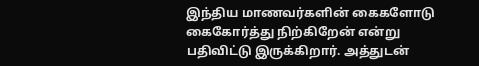இந்திய மாணவர்களின் கைகளோடு கைகோர்த்து நிற்கிறேன் என்று பதிவிட்டு இருக்கிறார். அத்துடன்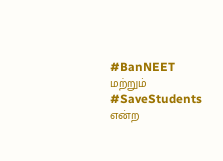#BanNEET மற்றும் #SaveStudents என்ற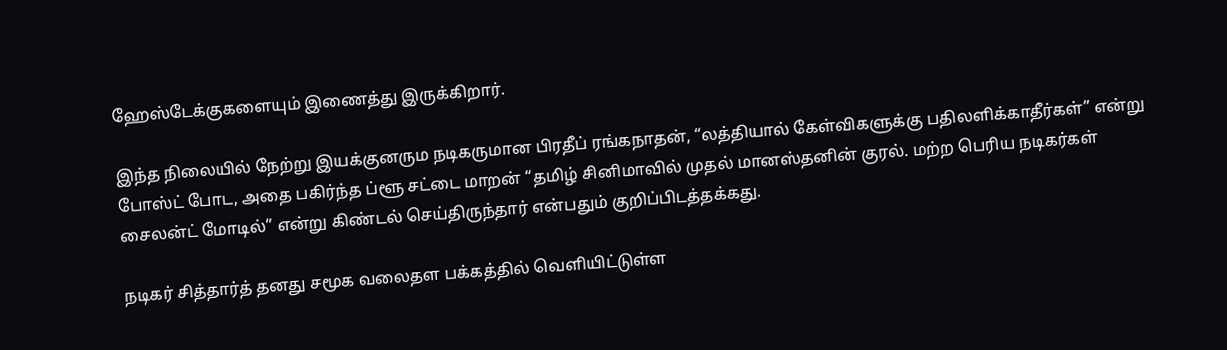ஹேஸ்டேக்குகளையும் இணைத்து இருக்கிறார்.

இந்த நிலையில் நேற்று இயக்குனரும நடிகருமான பிரதீப் ரங்கநாதன், “லத்தியால் கேள்விகளுக்கு பதிலளிக்காதீர்கள்” என்று போஸ்ட் போட, அதை பகிர்ந்த ப்ளூ சட்டை மாறன் “தமிழ் சினிமாவில் முதல் மானஸ்தனின் குரல். மற்ற பெரிய நடிகர்கள் சைலன்ட் மோடில்” என்று கிண்டல் செய்திருந்தார் என்பதும் குறிப்பிடத்தக்கது.

நடிகர் சித்தார்த் தனது சமூக வலைதள பக்கத்தில் வெளியிட்டுள்ள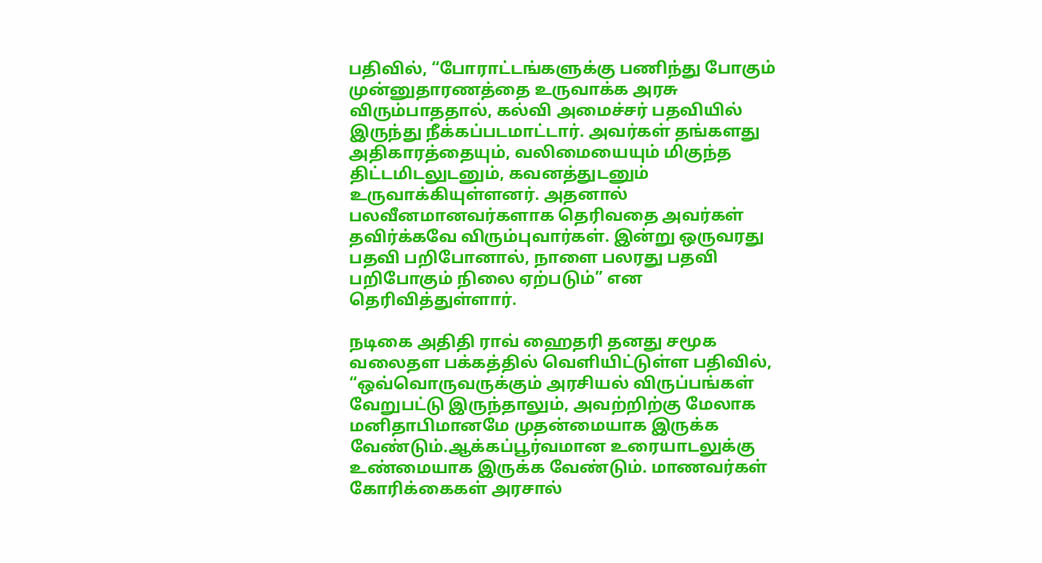பதிவில், “போராட்டங்களுக்கு பணிந்து போகும் முன்னுதாரணத்தை உருவாக்க அரசு விரும்பாததால், கல்வி அமைச்சர் பதவியில் இருந்து நீக்கப்படமாட்டார். அவர்கள் தங்களது அதிகாரத்தையும், வலிமையையும் மிகுந்த திட்டமிடலுடனும், கவனத்துடனும் உருவாக்கியுள்ளனர். அதனால் பலவீனமானவர்களாக தெரிவதை அவர்கள் தவிர்க்கவே விரும்புவார்கள். இன்று ஒருவரது பதவி பறிபோனால், நாளை பலரது பதவி பறிபோகும் நிலை ஏற்படும்” என தெரிவித்துள்ளார்.

நடிகை அதிதி ராவ் ஹைதரி தனது சமூக வலைதள பக்கத்தில் வெளியிட்டுள்ள பதிவில், “ஒவ்வொருவருக்கும் அரசியல் விருப்பங்கள் வேறுபட்டு இருந்தாலும், அவற்றிற்கு மேலாக மனிதாபிமானமே முதன்மையாக இருக்க வேண்டும்.ஆக்கப்பூர்வமான உரையாடலுக்கு உண்மையாக இருக்க வேண்டும். மாணவர்கள் கோரிக்கைகள் அரசால்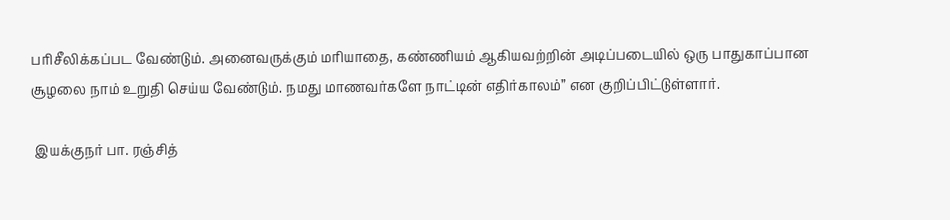பரிசீலிக்கப்பட வேண்டும். அனைவருக்கும் மரியாதை, கண்ணியம் ஆகியவற்றின் அடிப்படையில் ஒரு பாதுகாப்பான சூழலை நாம் உறுதி செய்ய வேண்டும். நமது மாணவர்களே நாட்டின் எதிர்காலம்” என குறிப்பிட்டுள்ளார்.

 இயக்குநர் பா. ரஞ்சித்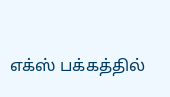எக்ஸ் பக்கத்தில்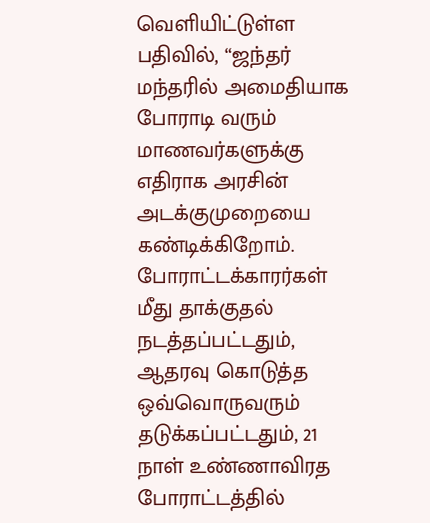வெளியிட்டுள்ள பதிவில், “ஜந்தர் மந்தரில் அமைதியாக போராடி வரும் மாணவர்களுக்கு எதிராக அரசின் அடக்குமுறையை கண்டிக்கிறோம். போராட்டக்காரர்கள் மீது தாக்குதல் நடத்தப்பட்டதும், ஆதரவு கொடுத்த ஒவ்வொருவரும் தடுக்கப்பட்டதும், 21 நாள் உண்ணாவிரத போராட்டத்தில்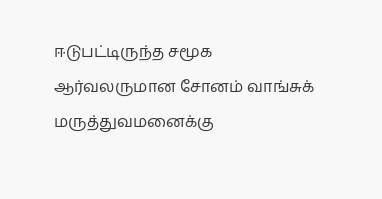ஈடுபட்டிருந்த சமூக ஆர்வலருமான சோனம் வாங்சுக் மருத்துவமனைக்கு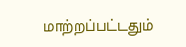மாற்றப்பட்டதும்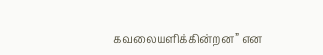கவலையளிக்கின்றன” என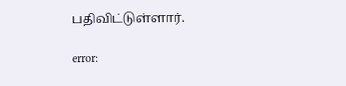பதிவிட்டுள்ளார்.

error: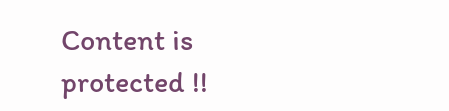Content is protected !!